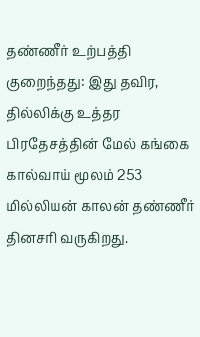தண்ணீர் உற்பத்தி குறைந்தது: இது தவிர, தில்லிக்கு உத்தர பிரதேசத்தின் மேல் கங்கை கால்வாய் மூலம் 253 மில்லியன் காலன் தண்ணீர் தினசரி வருகிறது.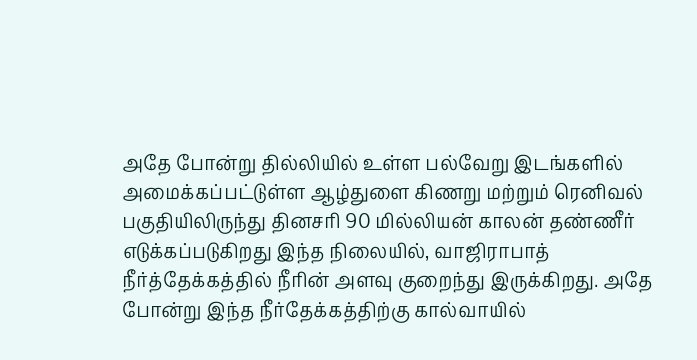அதே போன்று தில்லியில் உள்ள பல்வேறு இடங்களில் அமைக்கப்பட்டுள்ள ஆழ்துளை கிணறு மற்றும் ரெனிவல் பகுதியிலிருந்து தினசரி 90 மில்லியன் காலன் தண்ணீர் எடுக்கப்படுகிறது இந்த நிலையில், வாஜிராபாத் நீர்த்தேக்கத்தில் நீரின் அளவு குறைந்து இருக்கிறது. அதே போன்று இந்த நீர்தேக்கத்திற்கு கால்வாயில்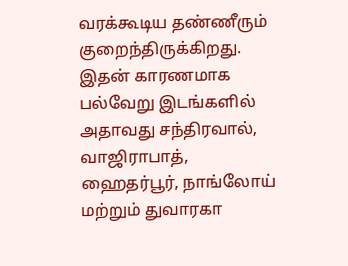வரக்கூடிய தண்ணீரும் குறைந்திருக்கிறது. இதன் காரணமாக பல்வேறு இடங்களில் அதாவது சந்திரவால், வாஜிராபாத், ஹைதர்பூர், நாங்லோய் மற்றும் துவாரகா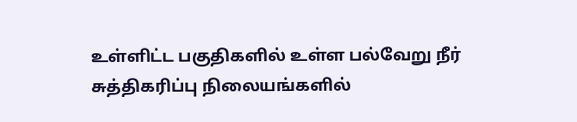உள்ளிட்ட பகுதிகளில் உள்ள பல்வேறு நீர் சுத்திகரிப்பு நிலையங்களில்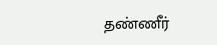தண்ணீர்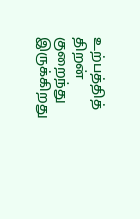உற்பத்தித் திறன் குறைந்து இருக்கிறது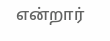என்றார்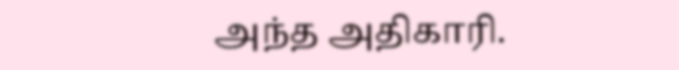அந்த அதிகாரி.